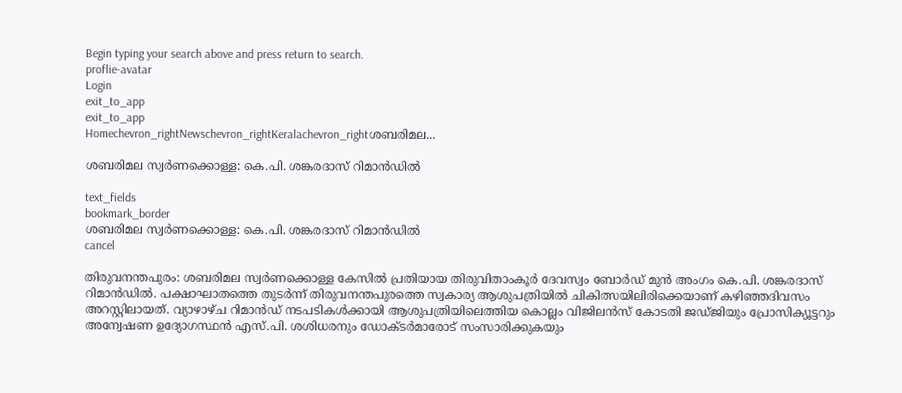Begin typing your search above and press return to search.
proflie-avatar
Login
exit_to_app
exit_to_app
Homechevron_rightNewschevron_rightKeralachevron_rightശബരിമല...

ശബരിമല സ്വർണക്കൊള്ള: കെ.പി. ശങ്കരദാസ് റിമാൻഡിൽ

text_fields
bookmark_border
ശബരിമല സ്വർണക്കൊള്ള: കെ.പി. ശങ്കരദാസ് റിമാൻഡിൽ
cancel

തിരുവനന്തപുരം: ശബരിമല സ്വർണക്കൊള്ള കേസിൽ പ്രതിയായ തിരുവിതാംകൂർ ദേവസ്വം ബോർഡ് മുൻ അംഗം കെ.പി. ശങ്കരദാസ് റിമാൻഡിൽ. പക്ഷാഘാതത്തെ തുടര്‍ന്ന് തിരുവനന്തപുരത്തെ സ്വകാര്യ ആശുപത്രിയിൽ ചികിത്സയിലിരിക്കെയാണ് കഴിഞ്ഞദിവസം അറസ്റ്റിലായത്. വ്യാഴാഴ്ച റിമാന്‍ഡ് നടപടികള്‍ക്കായി ആശുപത്രിയിലെത്തിയ കൊല്ലം വിജിലന്‍സ് കോടതി ജഡ്ജിയും പ്രോസിക്യൂട്ടറും അന്വേഷണ ഉദ്യോഗസ്ഥൻ എസ്.പി. ശശിധരനും ഡോക്ടര്‍മാരോട് സംസാരിക്കുകയും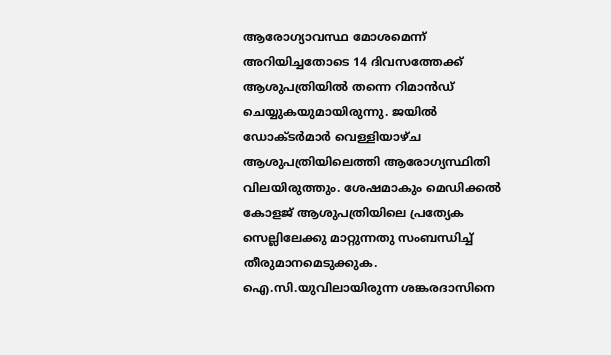ആരോഗ്യാവസ്ഥ മോശമെന്ന് അറിയിച്ചതോടെ 14 ദിവസത്തേക്ക് ആശുപത്രിയില്‍ തന്നെ റിമാന്‍ഡ് ചെയ്യുകയുമായിരുന്നു. ജയില്‍ ഡോക്ടര്‍മാര്‍ വെള്ളിയാഴ്ച ആശുപത്രിയിലെത്തി ആരോഗ്യസ്ഥിതി വിലയിരുത്തും. ശേഷമാകും മെഡിക്കല്‍ കോളജ് ആശുപത്രിയിലെ പ്രത്യേക സെല്ലിലേക്കു മാറ്റുന്നതു സംബന്ധിച്ച് തീരുമാനമെടുക്കുക. ഐ.സി.യുവിലായിരുന്ന ശങ്കരദാസിനെ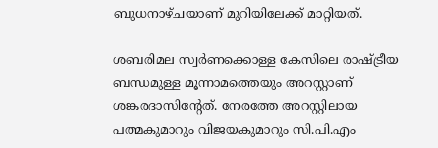ബുധനാഴ്ചയാണ് മുറിയിലേക്ക് മാറ്റിയത്.

ശബരിമല സ്വര്‍ണക്കൊള്ള കേസിലെ രാഷ്ട്രീയ ബന്ധമുള്ള മൂന്നാമത്തെയും അറസ്റ്റാണ് ശങ്കരദാസിന്റേത്. നേരത്തേ അറസ്റ്റിലായ പത്മകുമാറും വിജയകുമാറും സി.പി.എം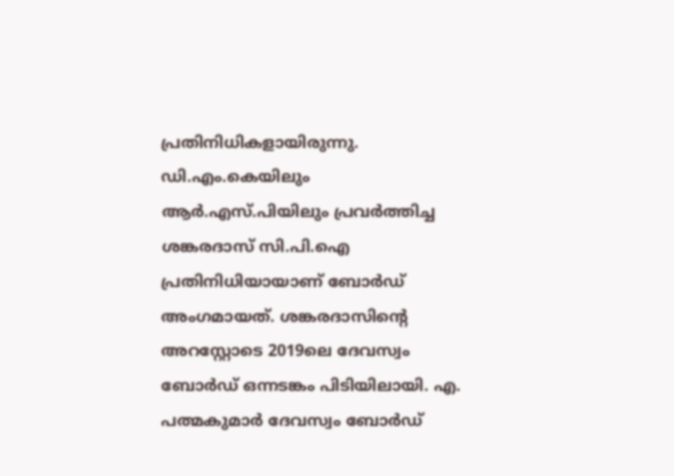പ്രതിനിധികളായിരുന്നു. ഡി.എം.കെയിലും ആർ.എസ്.പിയിലും പ്രവര്‍ത്തിച്ച ശങ്കരദാസ് സി.പി.ഐ പ്രതിനിധിയായാണ് ബോര്‍ഡ് അംഗമായത്. ശങ്കരദാസിന്‍റെ അറസ്റ്റോടെ 2019ലെ ദേവസ്വം ബോര്‍ഡ് ഒന്നടങ്കം പിടിയിലായി. എ. പത്മകുമാർ ദേവസ്വം ബോർഡ്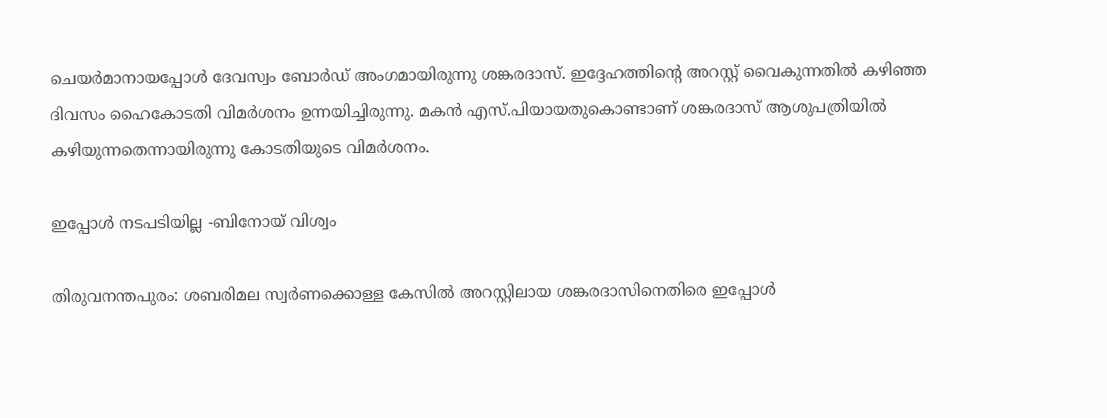ചെയർമാനായപ്പോൾ ദേവസ്വം ബോർഡ് അംഗമായിരുന്നു ശങ്കരദാസ്. ഇദ്ദേഹത്തിന്റെ അറസ്റ്റ് വൈകുന്നതിൽ കഴിഞ്ഞ ദിവസം ഹൈകോടതി വിമർശനം ഉന്നയിച്ചിരുന്നു. മകൻ എസ്.പിയായതുകൊണ്ടാണ് ശങ്കരദാസ് ആശുപത്രിയിൽ കഴിയുന്നതെന്നായിരുന്നു കോടതിയുടെ വിമര്‍ശനം.

ഇപ്പോൾ നടപടിയില്ല -ബിനോയ് വിശ്വം

തിരുവനന്തപുരം: ശബരിമല സ്വർണക്കൊള്ള കേസിൽ അറസ്റ്റിലായ ശങ്കരദാസിനെതിരെ ഇപ്പോൾ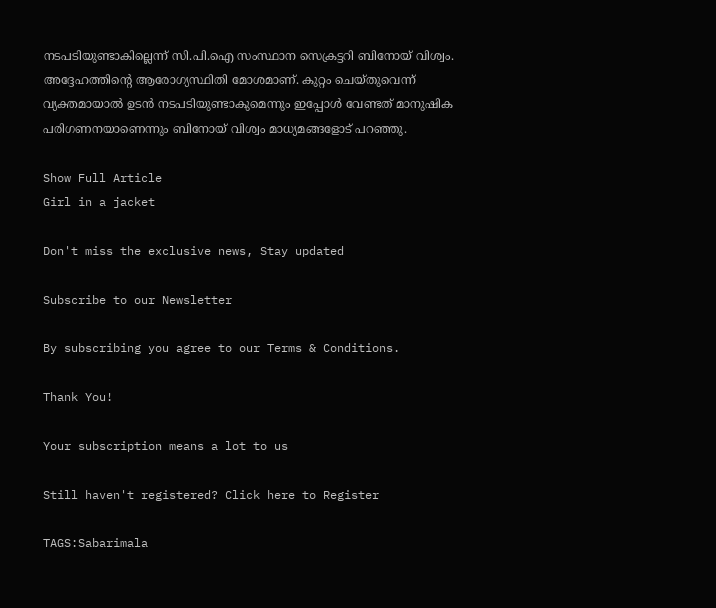നടപടിയുണ്ടാകില്ലെന്ന് സി.പി.ഐ സംസ്ഥാന സെക്രട്ടറി ബിനോയ് വിശ്വം. അദ്ദേഹത്തിന്റെ ആരോഗ്യസ്ഥിതി മോശമാണ്. കുറ്റം ചെയ്തുവെന്ന് വ്യക്തമായാൽ ഉടൻ നടപടിയുണ്ടാകുമെന്നും ഇപ്പോൾ വേണ്ടത് മാനുഷിക പരിഗണനയാണെന്നും ബിനോയ് വിശ്വം മാധ്യമങ്ങളോട് പറഞ്ഞു.

Show Full Article
Girl in a jacket

Don't miss the exclusive news, Stay updated

Subscribe to our Newsletter

By subscribing you agree to our Terms & Conditions.

Thank You!

Your subscription means a lot to us

Still haven't registered? Click here to Register

TAGS:Sabarimala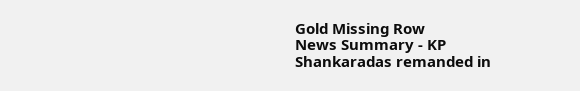Gold Missing Row
News Summary - KP Shankaradas remanded in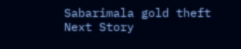Sabarimala gold theft
Next Story